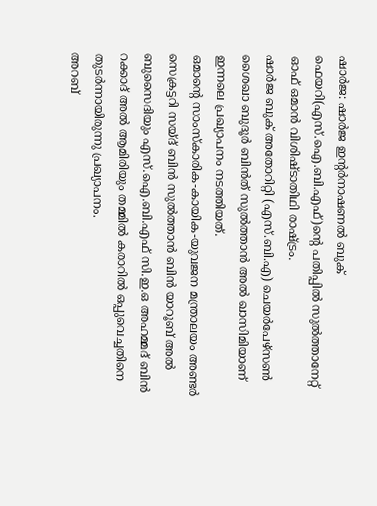ഷാർജ: ഷാർജ ഇന്റർനാഷണൽ ബുക് ഫെയറി(എസ്.ഐ.ബി.എഫ്)ന്റെ പതിപ്പിൽ സുൽത്താനേറ്റ് ഓഫ് ഒമാൻ വിശിഷ്ടാതിഥി രാഷ്ട്രം.
ഷാർജ ബുക് അതോറിറ്റി (എസ്.ബി.എ) ചെയർപേഴ്സൺ ശൈഖാ ബുദൂർ ബിൻത് സുൽത്താൻ അൽ ഖാസിമിയാണ് ഇന്നലെ പ്രഖ്യാപനം നടത്തിയത്.
ഒമാന്റെ സാംസ്കാരിക-കായിക-യുവജന മന്ത്രാലയം അണ്ടർ സെക്രട്ടറി സയ്ദ് ബിൻ സുൽത്താൻ ബിൻ യാറൂബ് അൽ ബുസൈദിയും എസ്.ഐ.ബി.എഫ് സി.ഇ.ഒ അഹമ്മദ് ബിൻ റക്കാദ് അൽ ആമിരിയും തമ്മിൽ കരാറിൽ ഒപ്പുവെച്ചതിനെ തുടർന്നായിരുന്നു പ്രഖ്യാപനം.
അറബ്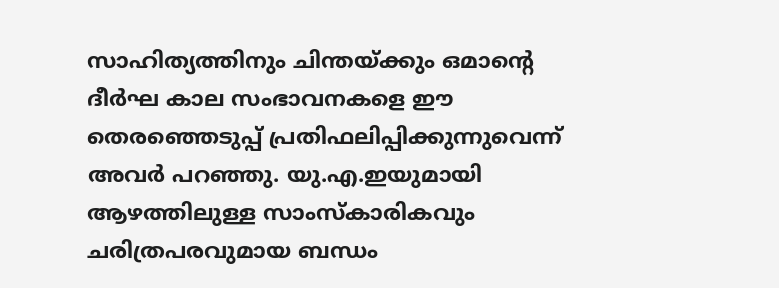സാഹിത്യത്തിനും ചിന്തയ്ക്കും ഒമാന്റെ ദീർഘ കാല സംഭാവനകളെ ഈ തെരഞ്ഞെടുപ്പ് പ്രതിഫലിപ്പിക്കുന്നുവെന്ന് അവർ പറഞ്ഞു. യു.എ.ഇയുമായി ആഴത്തിലുള്ള സാംസ്കാരികവും ചരിത്രപരവുമായ ബന്ധം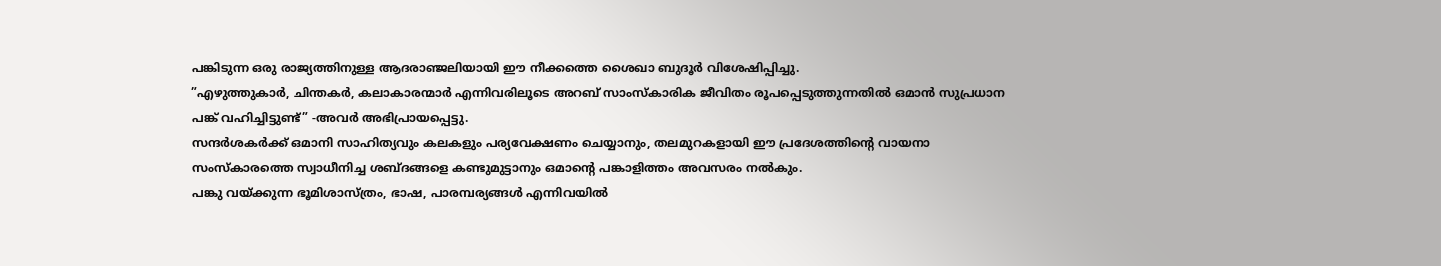പങ്കിടുന്ന ഒരു രാജ്യത്തിനുള്ള ആദരാഞ്ജലിയായി ഈ നീക്കത്തെ ശൈഖാ ബുദൂർ വിശേഷിപ്പിച്ചു.
”എഴുത്തുകാർ, ചിന്തകർ, കലാകാരന്മാർ എന്നിവരിലൂടെ അറബ് സാംസ്കാരിക ജീവിതം രൂപപ്പെടുത്തുന്നതിൽ ഒമാൻ സുപ്രധാന പങ്ക് വഹിച്ചിട്ടുണ്ട്” -അവർ അഭിപ്രായപ്പെട്ടു.
സന്ദർശകർക്ക് ഒമാനി സാഹിത്യവും കലകളും പര്യവേക്ഷണം ചെയ്യാനും, തലമുറകളായി ഈ പ്രദേശത്തിന്റെ വായനാ സംസ്കാരത്തെ സ്വാധീനിച്ച ശബ്ദങ്ങളെ കണ്ടുമുട്ടാനും ഒമാന്റെ പങ്കാളിത്തം അവസരം നൽകും.
പങ്കു വയ്ക്കുന്ന ഭൂമിശാസ്ത്രം, ഭാഷ, പാരമ്പര്യങ്ങൾ എന്നിവയിൽ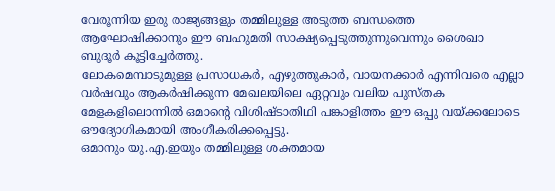വേരൂന്നിയ ഇരു രാജ്യങ്ങളും തമ്മിലുള്ള അടുത്ത ബന്ധത്തെ ആഘോഷിക്കാനും ഈ ബഹുമതി സാക്ഷ്യപ്പെടുത്തുന്നുവെന്നും ശൈഖാ ബുദൂർ കൂട്ടിച്ചേർത്തു.
ലോകമെമ്പാടുമുള്ള പ്രസാധകർ, എഴുത്തുകാർ, വായനക്കാർ എന്നിവരെ എല്ലാ വർഷവും ആകർഷിക്കുന്ന മേഖലയിലെ ഏറ്റവും വലിയ പുസ്തക മേളകളിലൊന്നിൽ ഒമാന്റെ വിശിഷ്ടാതിഥി പങ്കാളിത്തം ഈ ഒപ്പു വയ്ക്കലോടെ ഔദ്യോഗികമായി അംഗീകരിക്കപ്പെട്ടു.
ഒമാനും യു.എ.ഇയും തമ്മിലുള്ള ശക്തമായ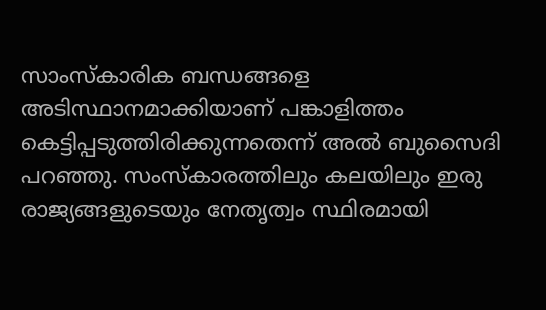സാംസ്കാരിക ബന്ധങ്ങളെ അടിസ്ഥാനമാക്കിയാണ് പങ്കാളിത്തം കെട്ടിപ്പടുത്തിരിക്കുന്നതെന്ന് അൽ ബുസൈദി പറഞ്ഞു. സംസ്കാരത്തിലും കലയിലും ഇരു രാജ്യങ്ങളുടെയും നേതൃത്വം സ്ഥിരമായി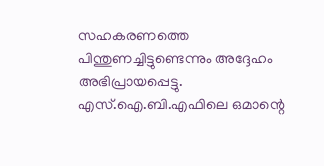സഹകരണത്തെ പിന്തുണച്ചിട്ടുണ്ടെന്നും അദ്ദേഹം അഭിപ്രായപ്പെട്ടു.
എസ്.ഐ.ബി.എഫിലെ ഒമാന്റെ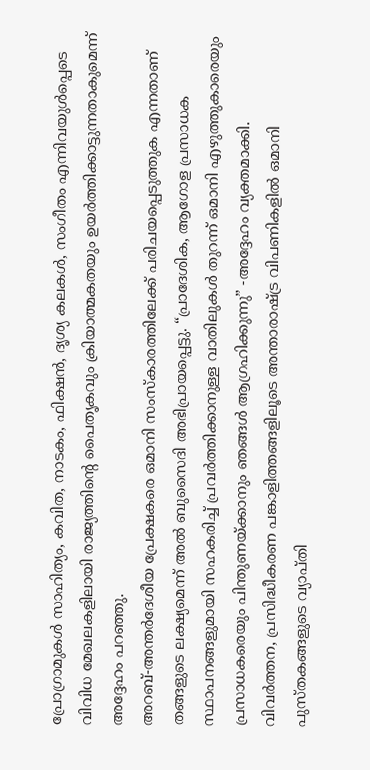പ്രോഗ്രാമുകൾ സാഹിത്യം, കവിത, നാടകം, ഫിക്ഷൻ, ദൃശ്യ കലകൾ, സംഗീതം എന്നിവയുൾപ്പെടെ വിവിധ മേഖലകളിലായി രാജ്യത്തിന്റെ പൈതൃകവും ക്രിയാത്മകതയും ഉയർത്തിക്കാട്ടുന്നതാകുമെന്ന് അദ്ദേഹം പറഞ്ഞു.
അറബ്-അന്തർദേശീയ പ്രേക്ഷകരെ ഒമാനി സംസ്കാരത്തിലേക്ക് പരിചയപ്പെടുത്തുക എന്നതാണ് തങ്ങളുടെ ലക്ഷ്യമെന്ന് അൽ ബുസൈദി അഭിപ്രായപ്പെട്ടു. “പ്രാദേശിക, ആഗോള പ്രസാധക സ്ഥാപനങ്ങളുമായി സഹകരിച്ച് പ്രവർത്തിക്കാനുള്ള വാതിലുകൾ തുറന്ന് ഒമാനി എഴുത്തുകാരെയും പ്രസാധകരെയും പിന്തുണയ്ക്കാനും ഞങ്ങൾ ആഗ്രഹിക്കുന്നു” -അദ്ദേഹം വ്യക്തമാക്കി.
വിവർത്തന, പ്രസിദ്ധീകരണ പങ്കാളിത്തങ്ങളിലൂടെ അന്താരാഷ്ട്ര വിപണികളിൽ ഒമാനി പുസ്തകങ്ങളുടെ വ്യാപ്തി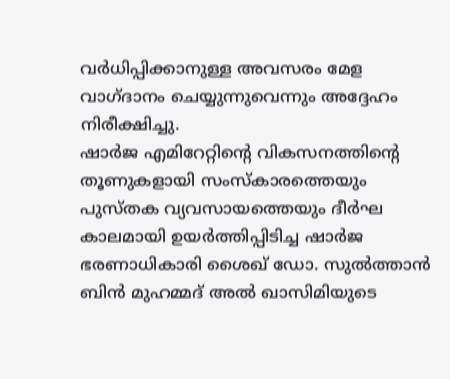വർധിപ്പിക്കാനുള്ള അവസരം മേള വാഗ്ദാനം ചെയ്യുന്നുവെന്നും അദ്ദേഹം നിരീക്ഷിച്ചു.
ഷാർജ എമിറേറ്റിന്റെ വികസനത്തിന്റെ തൂണുകളായി സംസ്കാരത്തെയും പുസ്തക വ്യവസായത്തെയും ദീർഘ കാലമായി ഉയർത്തിപ്പിടിച്ച ഷാർജ ഭരണാധികാരി ശൈഖ് ഡോ. സുൽത്താൻ ബിൻ മുഹമ്മദ് അൽ ഖാസിമിയുടെ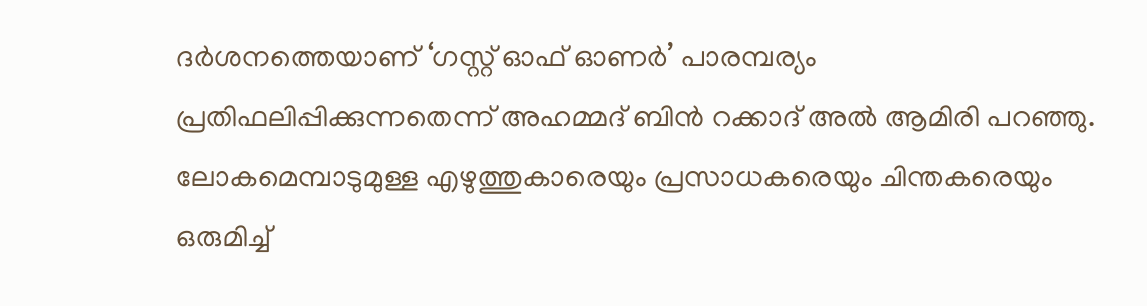ദർശനത്തെയാണ് ‘ഗസ്റ്റ് ഓഫ് ഓണർ’ പാരമ്പര്യം പ്രതിഫലിപ്പിക്കുന്നതെന്ന് അഹമ്മദ് ബിൻ റക്കാദ് അൽ ആമിരി പറഞ്ഞു.
ലോകമെമ്പാടുമുള്ള എഴുത്തുകാരെയും പ്രസാധകരെയും ചിന്തകരെയും ഒരുമിച്ച്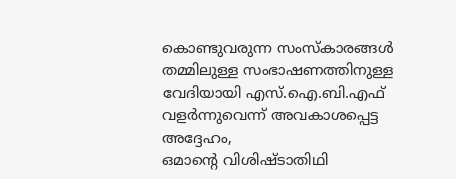കൊണ്ടുവരുന്ന സംസ്കാരങ്ങൾ തമ്മിലുള്ള സംഭാഷണത്തിനുള്ള വേദിയായി എസ്.ഐ.ബി.എഫ് വളർന്നുവെന്ന് അവകാശപ്പെട്ട അദ്ദേഹം,
ഒമാന്റെ വിശിഷ്ടാതിഥി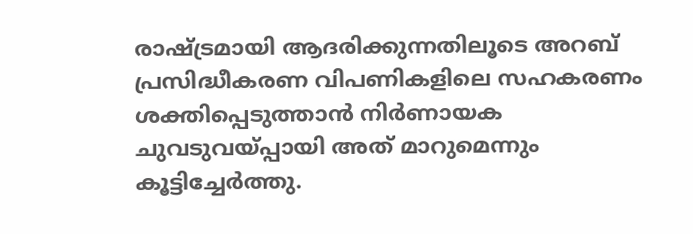രാഷ്ട്രമായി ആദരിക്കുന്നതിലൂടെ അറബ് പ്രസിദ്ധീകരണ വിപണികളിലെ സഹകരണം ശക്തിപ്പെടുത്താൻ നിർണായക ചുവടുവയ്പ്പായി അത് മാറുമെന്നും കൂട്ടിച്ചേർത്തു.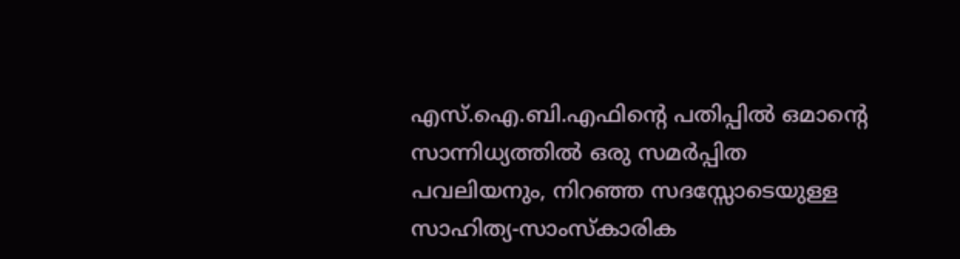എസ്.ഐ.ബി.എഫിന്റെ പതിപ്പിൽ ഒമാന്റെ സാന്നിധ്യത്തിൽ ഒരു സമർപ്പിത പവലിയനും, നിറഞ്ഞ സദസ്സോടെയുള്ള സാഹിത്യ-സാംസ്കാരിക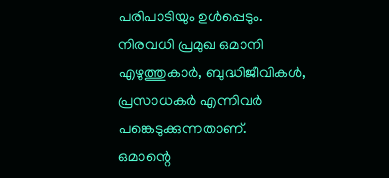പരിപാടിയും ഉൾപ്പെടും. നിരവധി പ്രമുഖ ഒമാനി എഴുത്തുകാർ, ബുദ്ധിജീവികൾ, പ്രസാധകർ എന്നിവർ പങ്കെടുക്കുന്നതാണ്.
ഒമാന്റെ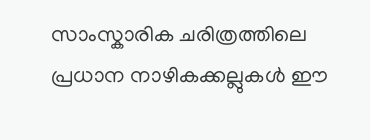സാംസ്കാരിക ചരിത്രത്തിലെ പ്രധാന നാഴികക്കല്ലുകൾ ഈ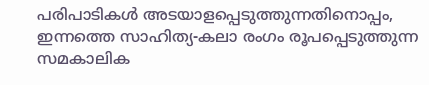പരിപാടികൾ അടയാളപ്പെടുത്തുന്നതിനൊപ്പം, ഇന്നത്തെ സാഹിത്യ-കലാ രംഗം രൂപപ്പെടുത്തുന്ന സമകാലിക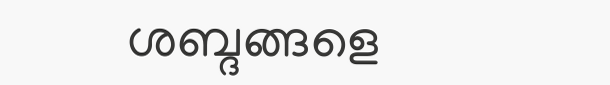ശബ്ദങ്ങളെ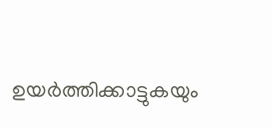ഉയർത്തിക്കാട്ടുകയും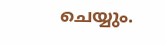ചെയ്യും.